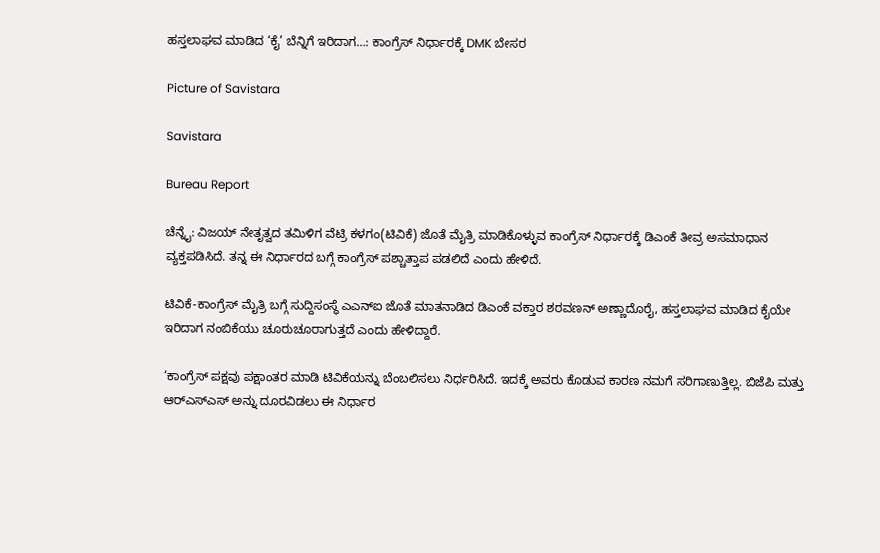ಹಸ್ತಲಾಘವ ಮಾಡಿದ ‘ಕೈ’ ಬೆನ್ನಿಗೆ ಇರಿದಾಗ…: ಕಾಂಗ್ರೆಸ್ ನಿರ್ಧಾರಕ್ಕೆ DMK ಬೇಸರ

Picture of Savistara

Savistara

Bureau Report

ಚೆನ್ನೈ: ವಿಜಯ್ ನೇತೃತ್ವದ ತಮಿಳಿಗ ವೆಟ್ರಿ ಕಳಗಂ(ಟಿವಿಕೆ) ಜೊತೆ ಮೈತ್ರಿ ಮಾಡಿಕೊಳ್ಳುವ ಕಾಂಗ್ರೆಸ್ ನಿರ್ಧಾರಕ್ಕೆ ಡಿಎಂಕೆ ತೀವ್ರ ಅಸಮಾಧಾನ ವ್ಯಕ್ತಪಡಿಸಿದೆ. ತನ್ನ ಈ ನಿರ್ಧಾರದ ಬಗ್ಗೆ ಕಾಂಗ್ರೆಸ್ ಪಶ್ಚಾತ್ತಾಪ ಪಡಲಿದೆ ಎಂದು ಹೇಳಿದೆ.

ಟಿವಿಕೆ-ಕಾಂಗ್ರೆಸ್ ಮೈತ್ರಿ ಬಗ್ಗೆ ಸುದ್ದಿಸಂಸ್ಥೆ ಎಎನ್‌ಐ ಜೊತೆ ಮಾತನಾಡಿದ ಡಿಎಂಕೆ ವಕ್ತಾರ ಶರವಣನ್ ಅಣ್ಣಾದೊರೈ, ಹಸ್ತಲಾಘವ ಮಾಡಿದ ಕೈಯೇ ಇರಿದಾಗ ನಂಬಿಕೆಯು ಚೂರುಚೂರಾಗುತ್ತದೆ ಎಂದು ಹೇಳಿದ್ದಾರೆ.

‘ಕಾಂಗ್ರೆಸ್ ಪಕ್ಷವು ಪಕ್ಷಾಂತರ ಮಾಡಿ ಟಿವಿಕೆಯನ್ನು ಬೆಂಬಲಿಸಲು ನಿರ್ಧರಿಸಿದೆ. ಇದಕ್ಕೆ ಅವರು ಕೊಡುವ ಕಾರಣ ನಮಗೆ ಸರಿಗಾಣುತ್ತಿಲ್ಲ. ಬಿಜೆಪಿ ಮತ್ತು ಆರ್‌ಎಸ್‌ಎಸ್ ಅನ್ನು ದೂರವಿಡಲು ಈ ನಿರ್ಧಾರ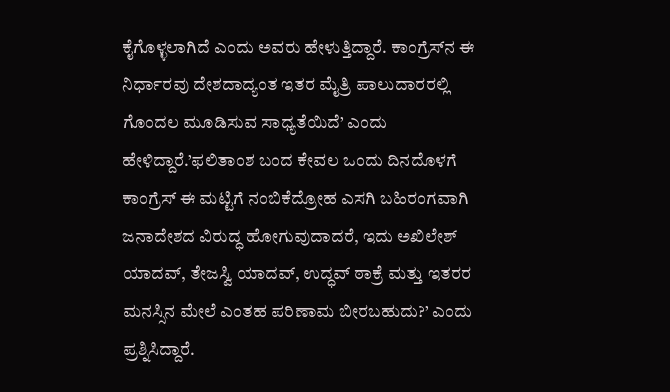ಕೈಗೊಳ್ಳಲಾಗಿದೆ ಎಂದು ಅವರು ಹೇಳುತ್ತಿದ್ದಾರೆ. ಕಾಂಗ್ರೆಸ್‌ನ ಈ ನಿರ್ಧಾರವು ದೇಶದಾದ್ಯಂತ ಇತರ ಮೈತ್ರಿ ಪಾಲುದಾರರಲ್ಲಿ ಗೊಂದಲ ಮೂಡಿಸುವ ಸಾಧ್ಯತೆಯಿದೆ’ ಎಂದು ಹೇಳಿದ್ದಾರೆ.’ಫಲಿತಾಂಶ ಬಂದ ಕೇವಲ ಒಂದು ದಿನದೊಳಗೆ ಕಾಂಗ್ರೆಸ್ ಈ ಮಟ್ಟಿಗೆ ನಂಬಿಕೆದ್ರೋಹ ಎಸಗಿ ಬಹಿರಂಗವಾಗಿ ಜನಾದೇಶದ ವಿರುದ್ಧ ಹೋಗುವುದಾದರೆ, ಇದು ಅಖಿಲೇಶ್ ಯಾದವ್‌, ತೇಜಸ್ವಿ ಯಾದವ್, ಉದ್ಧವ್ ಠಾಕ್ರೆ ಮತ್ತು ಇತರರ ಮನಸ್ಸಿನ ಮೇಲೆ ಎಂತಹ ಪರಿಣಾಮ ಬೀರಬಹುದು?’ ಎಂದು ಪ್ರಶ್ನಿಸಿದ್ದಾರೆ.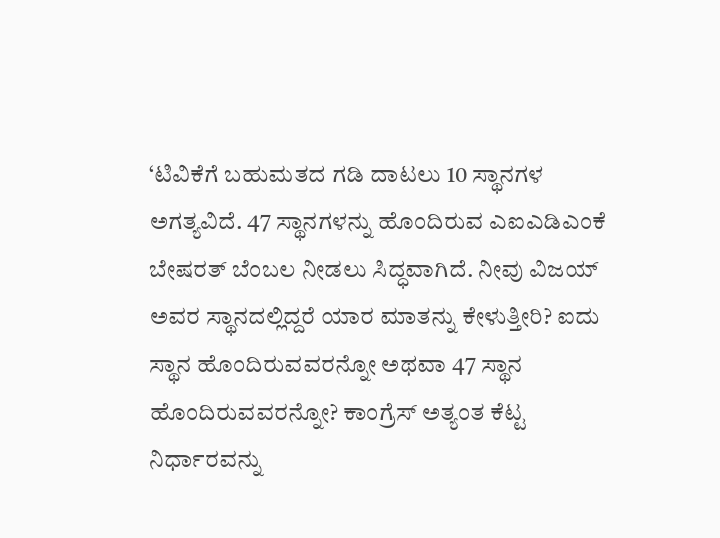‘ಟಿವಿಕೆಗೆ ಬಹುಮತದ ಗಡಿ ದಾಟಲು 10 ಸ್ಥಾನಗಳ ಅಗತ್ಯವಿದೆ. 47 ಸ್ಥಾನಗಳನ್ನು ಹೊಂದಿರುವ ಎಐಎಡಿಎಂಕೆ ಬೇಷರತ್‌ ಬೆಂಬಲ ನೀಡಲು ಸಿದ್ಧವಾಗಿದೆ. ನೀವು ವಿಜಯ್ ಅವರ ಸ್ಥಾನದಲ್ಲಿದ್ದರೆ ಯಾರ ಮಾತನ್ನು ಕೇಳುತ್ತೀರಿ? ಐದು ಸ್ಥಾನ ಹೊಂದಿರುವವರನ್ನೋ ಅಥವಾ 47 ಸ್ಥಾನ ಹೊಂದಿರುವವರನ್ನೋ? ಕಾಂಗ್ರೆಸ್ ಅತ್ಯಂತ ಕೆಟ್ಟ ನಿರ್ಧಾರವನ್ನು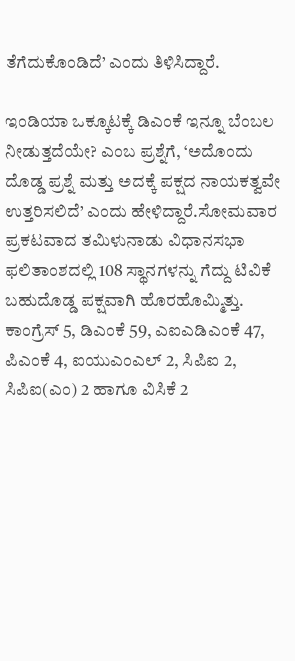ತೆಗೆದುಕೊಂಡಿದೆ’ ಎಂದು ತಿಳಿಸಿದ್ದಾರೆ.

ಇಂಡಿಯಾ ಒಕ್ಕೂಟಕ್ಕೆ ಡಿಎಂಕೆ ಇನ್ನೂ ಬೆಂಬಲ ನೀಡುತ್ತದೆಯೇ? ಎಂಬ ಪ್ರಶ್ನೆಗೆ, ‘ಅದೊಂದು ದೊಡ್ಡ ಪ್ರಶ್ನೆ ಮತ್ತು ಅದಕ್ಕೆ ಪಕ್ಷದ ನಾಯಕತ್ವವೇ ಉತ್ತರಿಸಲಿದೆ’ ಎಂದು ಹೇಳಿದ್ದಾರೆ.ಸೋಮವಾರ ಪ್ರಕಟವಾದ ತಮಿಳುನಾಡು ವಿಧಾನಸಭಾ ಫಲಿತಾಂಶದಲ್ಲಿ 108 ಸ್ಥಾನಗಳನ್ನು ಗೆದ್ದು ಟಿವಿಕೆ ಬಹುದೊಡ್ಡ ಪಕ್ಷವಾಗಿ ಹೊರಹೊಮ್ಮಿತ್ತು. ಕಾಂಗ್ರೆಸ್ 5, ಡಿಎಂಕೆ 59, ಎಐಎಡಿಎಂಕೆ 47, ಪಿಎಂಕೆ 4, ಐಯುಎಂಎಲ್ 2, ಸಿಪಿಐ 2, ಸಿಪಿಐ(ಎಂ) 2 ಹಾಗೂ ವಿಸಿಕೆ 2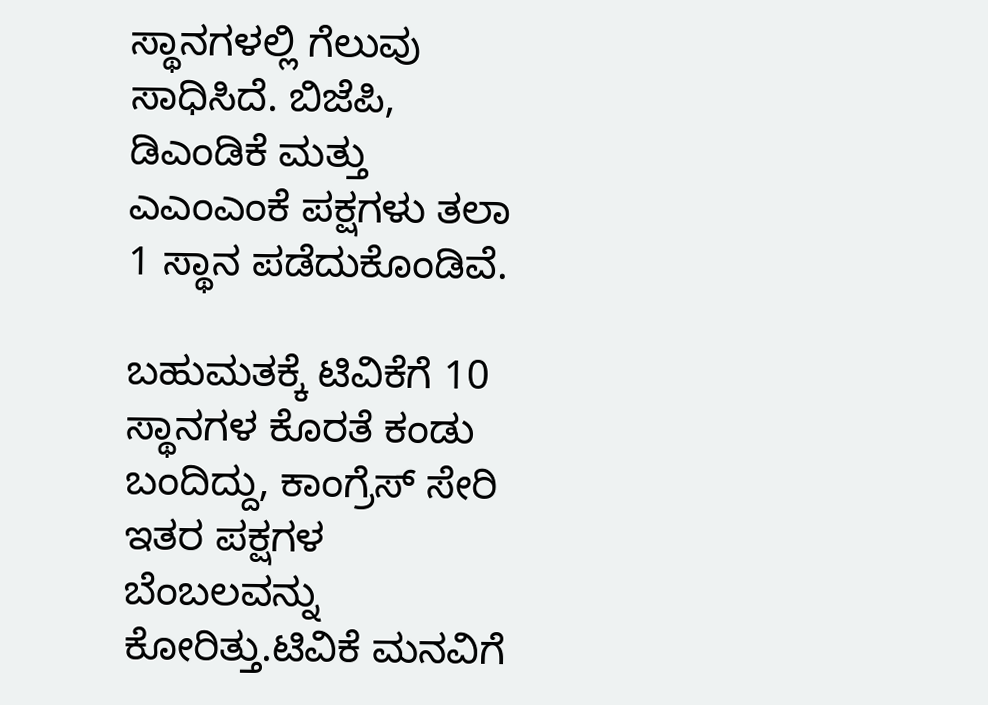ಸ್ಥಾನಗಳಲ್ಲಿ ಗೆಲುವು ಸಾಧಿಸಿದೆ. ಬಿಜೆಪಿ, ಡಿಎಂಡಿಕೆ ಮತ್ತು ಎಎಂಎಂಕೆ ಪಕ್ಷಗಳು ತಲಾ 1 ಸ್ಥಾನ ಪಡೆದುಕೊಂಡಿವೆ.

ಬಹುಮತಕ್ಕೆ ಟಿವಿಕೆಗೆ 10 ಸ್ಥಾನಗಳ ಕೊರತೆ ಕಂಡು ಬಂದಿದ್ದು, ಕಾಂಗ್ರೆಸ್ ಸೇರಿ ಇತರ ಪಕ್ಷಗಳ ಬೆಂಬಲವನ್ನು ಕೋರಿತ್ತು.ಟಿವಿಕೆ ಮನವಿಗೆ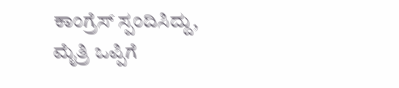ಕಾಂಗ್ರೆಸ್ ಸ್ಪಂದಿಸಿದ್ದು, ಮೈತ್ರಿ ಒಪ್ಪಿಗೆ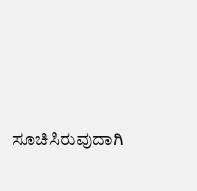ಸೂಚಿಸಿರುವುದಾಗಿ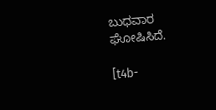ಬುಧವಾರ ಘೋಷಿಸಿದೆ.

[t4b-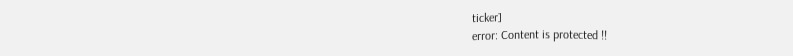ticker]
error: Content is protected !!